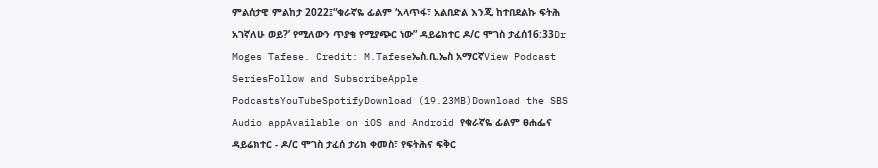ምልሰታዊ ምልከታ 2022፤“ቁራኛዬ ፊልም ‘አላጥፋ፣ አልበድል እንጂ ከተበደልኩ ፍትሕ አገኛለሁ ወይ?’ የሚለውን ጥያቄ የሚያጭር ነው” ዳይሬክተር ዶ/ር ሞገስ ታፈሰ16:33Dr Moges Tafese. Credit: M.Tafeseኤስ.ቢ.ኤስ አማርኛView Podcast SeriesFollow and SubscribeApple PodcastsYouTubeSpotifyDownload (19.23MB)Download the SBS Audio appAvailable on iOS and Android የቁራኛዬ ፊልም ፀሐፌና ዳይሬክተር - ዶ/ር ሞገስ ታፈሰ ታሪክ ቀመስ፣ የፍትሕና ፍቅር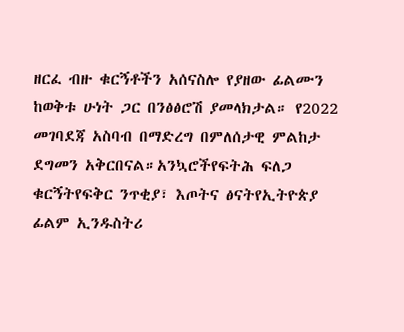ዘርፈ ብዙ ቁርኝቶችን አሰናስሎ የያዘው ፊልሙን ከወቅቱ ሁነት ጋር በንፅፅሮሽ ያመላክታል። የ2022 መገባደጃ አስባብ በማድረግ በምለሰታዊ ምልከታ ደግመን አቅርበናል።አንኳሮችየፍትሕ ፍለጋ ቁርኝትየፍቅር ንጥቂያ፣ እጦትና ፅናትየኢትዮጵያ ፊልም ኢንዱስትሪ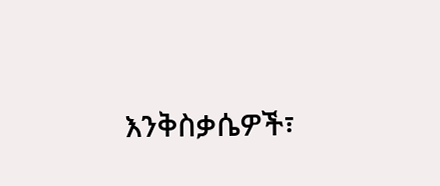እንቅስቃሴዎች፣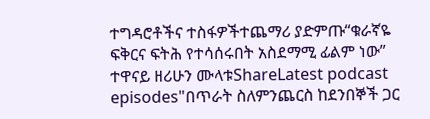ተግዳሮቶችና ተስፋዎችተጨማሪ ያድምጡ“ቁራኛዬ ፍቅርና ፍትሕ የተሳሰሩበት አስደማሚ ፊልም ነው” ተዋናይ ዘሪሁን ሙላቱShareLatest podcast episodes"በጥራት ስለምንጨርስ ከደንበኞች ጋር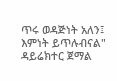ጥሩ ወዳጅነት አለን፤ እምነት ይጥሉብናል" ዳይሬክተር ጀማል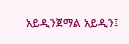አይዲንጀማል አይዲን፤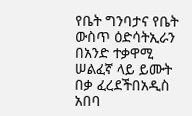የቤት ግንባታና የቤት ውስጥ ዕድሳትኢራን በአንድ ተቃዋሚ ሠልፈኛ ላይ ይሙት በቃ ፈረደችበአዲስ አበባ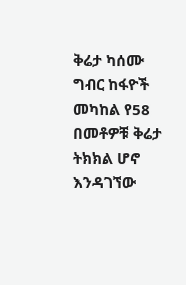ቅሬታ ካሰሙ ግብር ከፋዮች መካከል የ58 በመቶዎቹ ቅሬታ ትክክል ሆኖ እንዳገኘው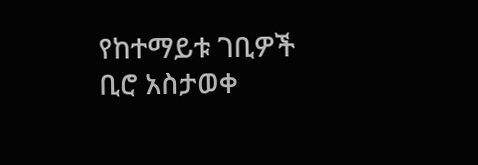የከተማይቱ ገቢዎች ቢሮ አስታወቀ